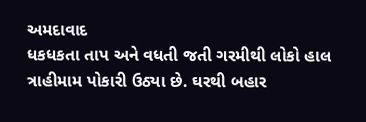અમદાવાદ
ધકધકતા તાપ અને વધતી જતી ગરમીથી લોકો હાલ ત્રાહીમામ પોકારી ઉઠ્યા છે. ઘરથી બહાર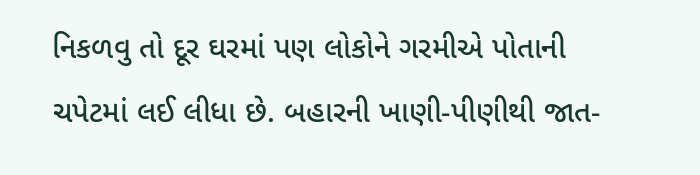નિકળવુ તો દૂર ઘરમાં પણ લોકોને ગરમીએ પોતાની ચપેટમાં લઈ લીધા છે. બહારની ખાણી-પીણીથી જાત-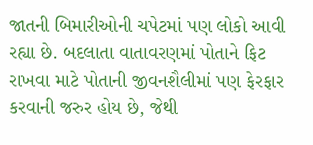જાતની બિમારીઓની ચપેટમાં પણ લોકો આવી રહ્યા છે. બદલાતા વાતાવરણમાં પોતાને ફિટ રાખવા માટે પોતાની જીવનશૈલીમાં પણ ફેરફાર કરવાની જરુર હોય છે, જેથી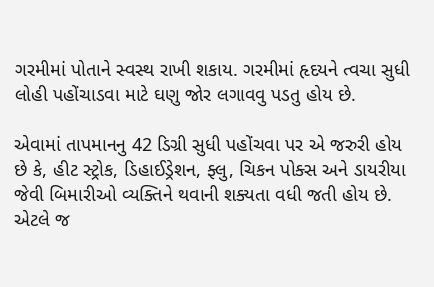ગરમીમાં પોતાને સ્વસ્થ રાખી શકાય. ગરમીમાં હૃદયને ત્વચા સુધી લોહી પહોંચાડવા માટે ઘણુ જોર લગાવવુ પડતુ હોય છે.

એવામાં તાપમાનનુ 42 ડિગ્રી સુધી પહોંચવા પર એ જરુરી હોય છે કે, હીટ સ્ટ્રોક, ડિહાઈડ્રેશન, ફ્લુ, ચિકન પોક્સ અને ડાયરીયા જેવી બિમારીઓ વ્યક્તિને થવાની શક્યતા વધી જતી હોય છે. એટલે જ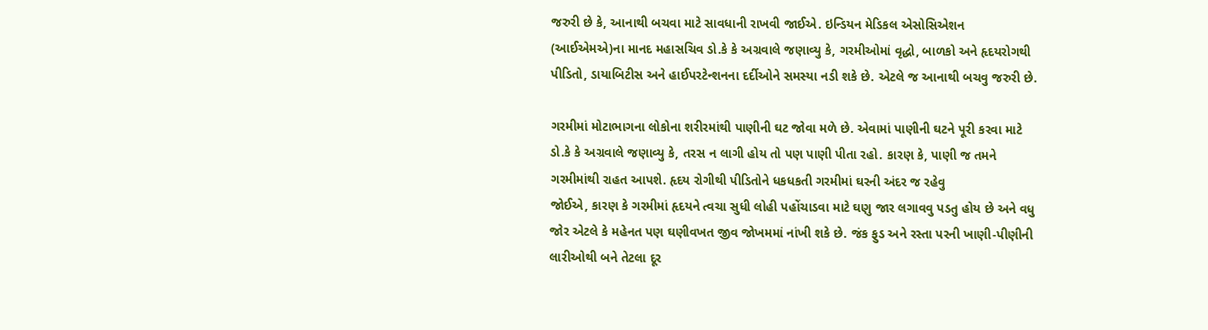જરુરી છે કે, આનાથી બચવા માટે સાવધાની રાખવી જાઈએ. ઇન્ડિયન મેડિકલ એસોસિએશન (આઈએમએ)ના માનદ મહાસચિવ ડો.કે કે અગ્રવાલે જણાવ્યુ કે, ગરમીઓમાં વૃદ્ધો, બાળકો અને હૃદયરોગથી પીડિતો, ડાયાબિટીસ અને હાઈપરટેન્શનના દર્દીઓને સમસ્યા નડી શકે છે. એટલે જ આનાથી બચવુ જરુરી છે.

ગરમીમાં મોટાભાગના લોકોના શરીરમાંથી પાણીની ઘટ જોવા મળે છે. એવામાં પાણીની ઘટને પૂરી કરવા માટે ડો.કે કે અગ્રવાલે જણાવ્યુ કે, તરસ ન લાગી હોય તો પણ પાણી પીતા રહો. કારણ કે, પાણી જ તમને ગરમીમાંથી રાહત આપશે. હૃદય રોગીથી પીડિતોને ધકધકતી ગરમીમાં ઘરની અંદર જ રહેવુ
જોઈએ, કારણ કે ગરમીમાં હૃદયને ત્વચા સુધી લોહી પહોંચાડવા માટે ઘણુ જાર લગાવવુ પડતુ હોય છે અને વધુ જોર એટલે કે મહેનત પણ ઘણીવખત જીવ જોખમમાં નાંખી શકે છે. જંક ફુડ અને રસ્તા પરની ખાણી-પીણીની લારીઓથી બને તેટલા દૂર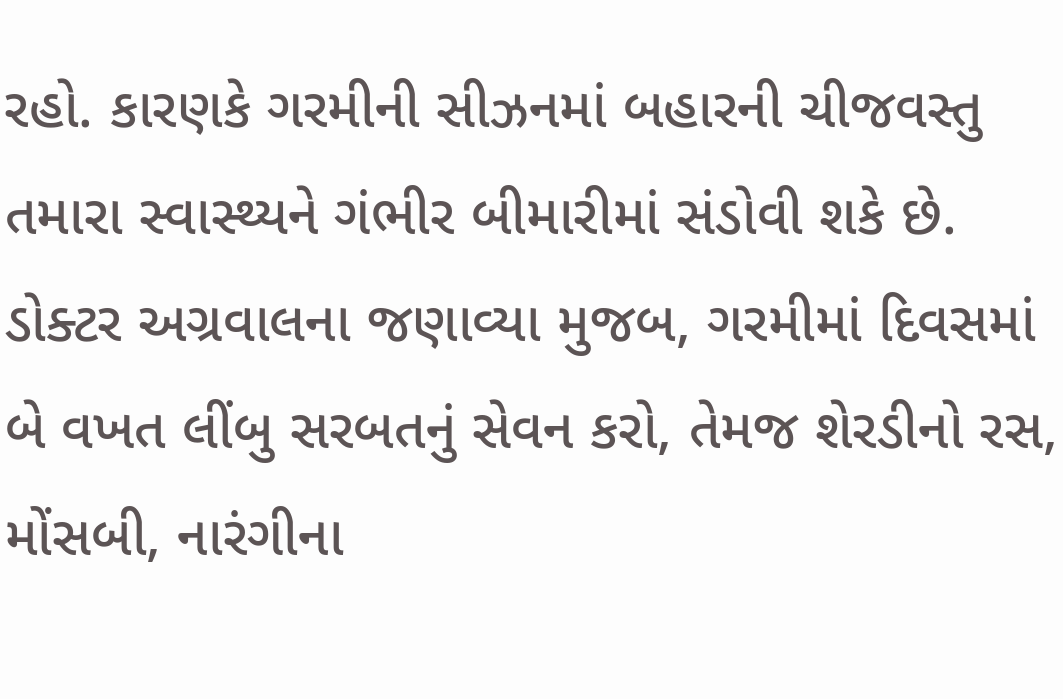રહો. કારણકે ગરમીની સીઝનમાં બહારની ચીજવસ્તુ તમારા સ્વાસ્થ્યને ગંભીર બીમારીમાં સંડોવી શકે છે. ડોક્ટર અગ્રવાલના જણાવ્યા મુજબ, ગરમીમાં દિવસમાં બે વખત લીંબુ સરબતનું સેવન કરો, તેમજ શેરડીનો રસ, મોંસબી, નારંગીના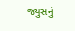જ્યુસનું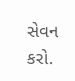સેવન કરો.